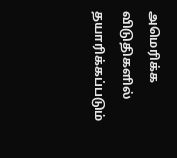அமெரிக்க விடுதிகளில் தயாரிக்கப்படும்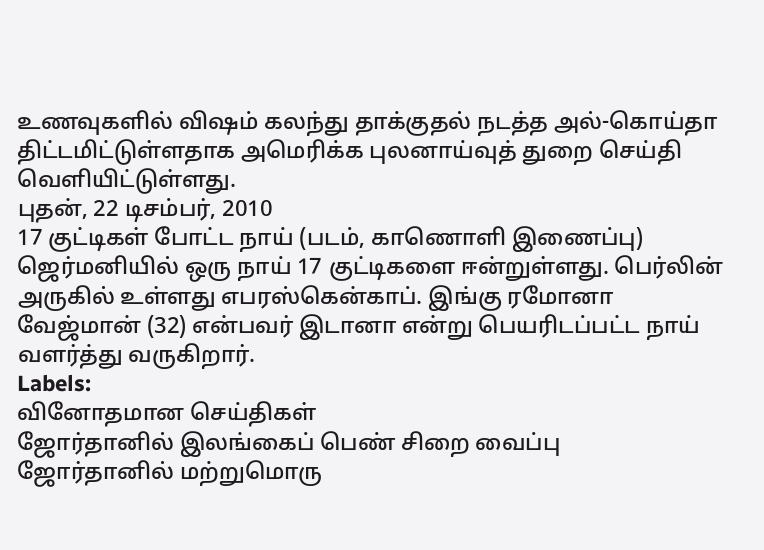உணவுகளில் விஷம் கலந்து தாக்குதல் நடத்த அல்-கொய்தா திட்டமிட்டுள்ளதாக அமெரிக்க புலனாய்வுத் துறை செய்தி வெளியிட்டுள்ளது.
புதன், 22 டிசம்பர், 2010
17 குட்டிகள் போட்ட நாய் (படம், காணொளி இணைப்பு)
ஜெர்மனியில் ஒரு நாய் 17 குட்டிகளை ஈன்றுள்ளது. பெர்லின் அருகில் உள்ளது எபரஸ்கென்காப். இங்கு ரமோனா வேஜ்மான் (32) என்பவர் இடானா என்று பெயரிடப்பட்ட நாய் வளர்த்து வருகிறார்.
Labels:
வினோதமான செய்திகள்
ஜோர்தானில் இலங்கைப் பெண் சிறை வைப்பு
ஜோர்தானில் மற்றுமொரு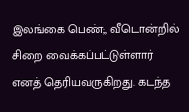இலங்கை பெண்;, வீடொன்றில் சிறை வைக்கப்பட்டுள்ளார் எனத் தெரியவருகிறது. கடந்த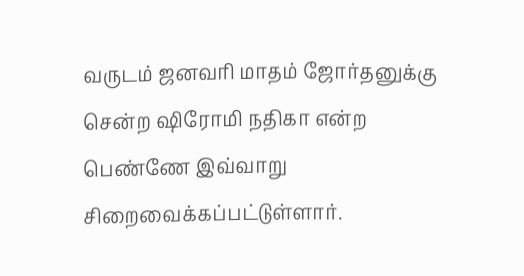வருடம் ஜனவரி மாதம் ஜோர்தனுக்கு சென்ற ஷிரோமி நதிகா என்ற பெண்ணே இவ்வாறு சிறைவைக்கப்பட்டுள்ளார்.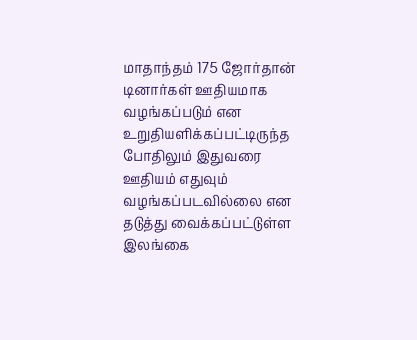மாதாந்தம் 175 ஜோர்தான் டினார்கள் ஊதியமாக வழங்கப்படும் என உறுதியளிக்கப்பட்டிருந்த போதிலும் இதுவரை ஊதியம் எதுவும் வழங்கப்படவில்லை என தடுத்து வைக்கப்பட்டுள்ள இலங்கை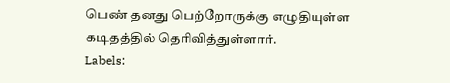பெண் தனது பெற்றோருக்கு எழுதியுள்ள கடிதத்தில் தெரிவித்துள்ளார்.
Labels: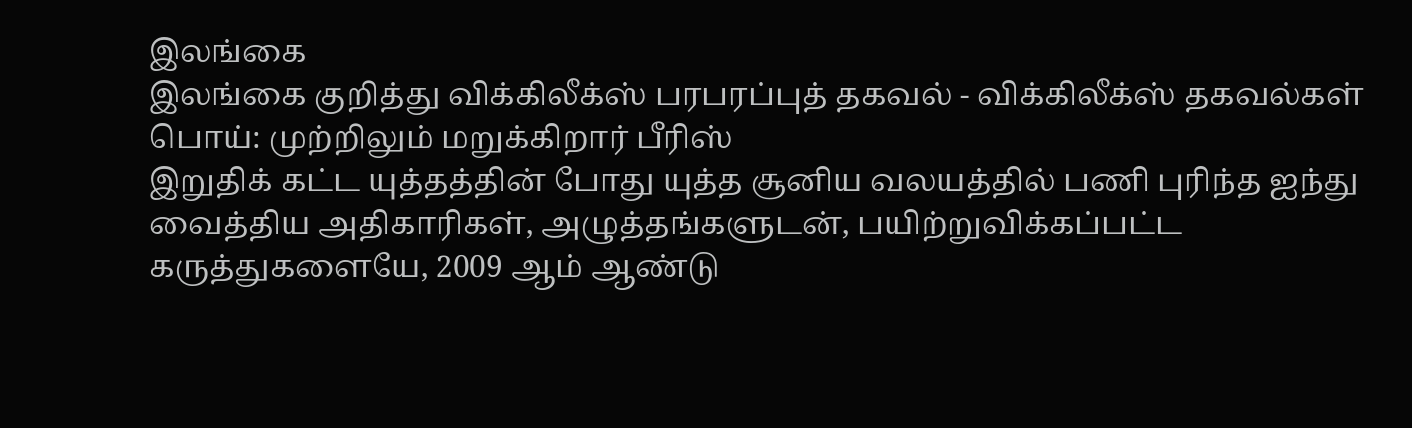இலங்கை
இலங்கை குறித்து விக்கிலீக்ஸ் பரபரப்புத் தகவல் - விக்கிலீக்ஸ் தகவல்கள் பொய்: முற்றிலும் மறுக்கிறார் பீரிஸ்
இறுதிக் கட்ட யுத்தத்தின் போது யுத்த சூனிய வலயத்தில் பணி புரிந்த ஐந்து வைத்திய அதிகாரிகள், அழுத்தங்களுடன், பயிற்றுவிக்கப்பட்ட கருத்துகளையே, 2009 ஆம் ஆண்டு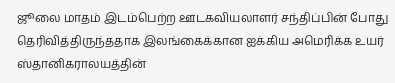ஜூலை மாதம் இடம்பெற்ற ஊடகவியலாளர் சந்திப்பின் போது தெரிவித்திருந்ததாக இலங்கைக்கான ஐக்கிய அமெரிக்க உயர் ஸ்தானிகராலயத்தின்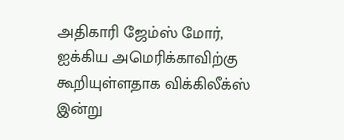அதிகாரி ஜேம்ஸ் மோர், ஐக்கிய அமெரிக்காவிற்கு கூறியுள்ளதாக விக்கிலீக்ஸ் இன்று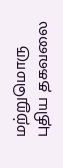மற்றுமொரு புதிய தகவலை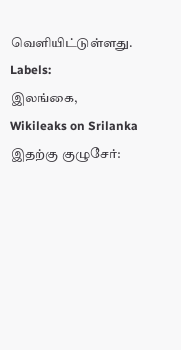வெளியிட்டுள்ளது.
Labels:
இலங்கை,
Wikileaks on Srilanka
இதற்கு குழுசேர்: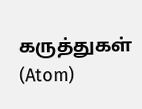கருத்துகள் (Atom)